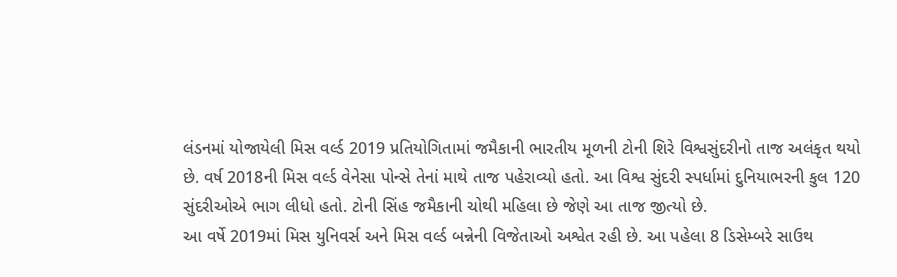લંડનમાં યોજાયેલી મિસ વર્લ્ડ 2019 પ્રતિયોગિતામાં જમૈકાની ભારતીય મૂળની ટોની શિરે વિશ્વસુંદરીનો તાજ અલંકૃત થયો છે. વર્ષ 2018ની મિસ વર્લ્ડ વેનેસા પોન્સે તેનાં માથે તાજ પહેરાવ્યો હતો. આ વિશ્વ સુંદરી સ્પર્ધામાં દુનિયાભરની કુલ 120 સુંદરીઓએ ભાગ લીધો હતો. ટોની સિંહ જમૈકાની ચોથી મહિલા છે જેણે આ તાજ જીત્યો છે.
આ વર્ષે 2019માં મિસ યુનિવર્સ અને મિસ વર્લ્ડ બન્નેની વિજેતાઓ અશ્વેત રહી છે. આ પહેલા 8 ડિસેમ્બરે સાઉથ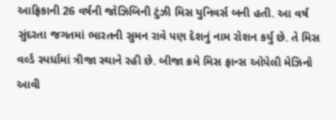આફ્રિકાની 26 વર્ષની જોઝિબિની ટુંઝી મિસ યુનિવર્સ બની હતી. આ વર્ષ સુંદરતા જગતમાં ભારતની સુમન રાવે પણ દેશનું નામ રોશન કર્યુ છે. તે મિસ વર્લ્ડ સ્પર્ધામાં ત્રીજા સ્થાને રહી છે. બીજા ક્રમે મિસ ફ્રાન્સ ઓપેલી મેઝિનો આવી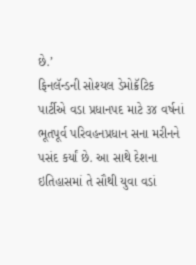છે.’
ફિનલૅન્ડની સોશ્યલ ડેમોક્રૅટિક પાર્ટીએ વડા પ્રધાનપદ માટે ૩૪ વર્ષનાં ભૂતપૂર્વ પરિવહનપ્રધાન સના મરીનને પસંદ કર્યાં છે. આ સાથે દેશના ઇતિહાસમાં તે સૌથી યુવા વડાં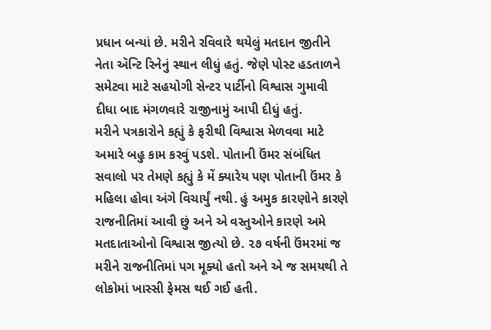પ્રધાન બન્યાં છે. મરીને રવિવારે થયેલું મતદાન જીતીને નેતા ઍન્ટિ રિનેનું સ્થાન લીધું હતું. જેણે પોસ્ટ હડતાળને સમેટવા માટે સહયોગી સેન્ટર પાર્ટીનો વિશ્વાસ ગુમાવી દીધા બાદ મંગળવારે રાજીનામું આપી દીધું હતું.
મરીને પત્રકારોને કહ્યું કે ફરીથી વિશ્વાસ મેળવવા માટે અમારે બહુ કામ કરવું પડશે. પોતાની ઉંમર સંબંધિત સવાલો પર તેમણે કહ્યું કે મેં ક્યારેય પણ પોતાની ઉંમર કે મહિલા હોવા અંગે વિચાર્યું નથી. હું અમુક કારણોને કારણે રાજનીતિમાં આવી છું અને એ વસ્તુઓને કારણે અમે મતદાતાઓનો વિશ્વાસ જીત્યો છે. ૨૭ વર્ષની ઉંમરમાં જ મરીને રાજનીતિમાં પગ મૂક્યો હતો અને એ જ સમયથી તે લોકોમાં ખાસ્સી ફેમસ થઈ ગઈ હતી.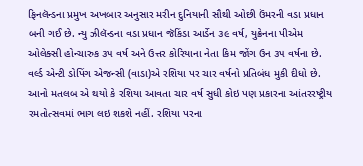ફિનલૅન્ડના પ્રમુખ અખબાર અનુસાર મરીન દુનિયાની સૌથી ઓછી ઉંમરની વડા પ્રધાન બની ગઈ છે. ન્યુ ઝીલૅન્ડના વડા પ્રધાન જૅકિંડા આર્ડેન ૩૯ વર્ષ, યુક્રેનના પીએમ ઓલેક્સી હોન્ચારુક ૩૫ વર્ષ અને ઉત્તર કોરિયાના નેતા કિમ જોંગ ઉન ૩૫ વર્ષના છે.
વર્લ્ડ એન્ટી ડોપિંગ એજન્સી (વાડા)એ રશિયા પર ચાર વર્ષનો પ્રતિબંધ મુકી દીધો છે. આનો મતલબ એ થયો કે રશિયા આવતા ચાર વર્ષ સુધી કોઇ પણ પ્રકારના આંતરરષ્ટ્રીય રમતોત્સવમાં ભાગ લઇ શકશે નહીં. રશિયા પરના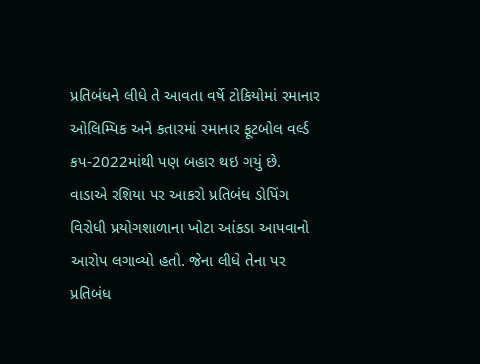પ્રતિબંધને લીધે તે આવતા વર્ષે ટોકિયોમાં રમાનાર ઓલિમ્પિક અને કતારમાં રમાનાર ફૂટબોલ વર્લ્ડ કપ-2022માંથી પણ બહાર થઇ ગયું છે.
વાડાએ રશિયા પર આકરો પ્રતિબંધ ડોપિંગ વિરોધી પ્રયોગશાળાના ખોટા આંકડા આપવાનો આરોપ લગાવ્યો હતો. જેના લીધે તેના પર પ્રતિબંધ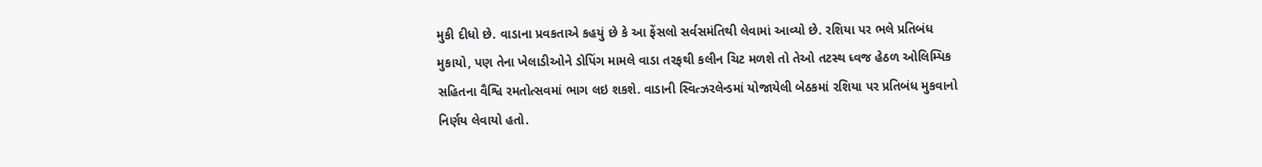મુકી દીધો છે. વાડાના પ્રવકતાએ કહયું છે કે આ ફેંસલો સર્વસમંતિથી લેવામાં આવ્યો છે. રશિયા પર ભલે પ્રતિબંધ મુકાયો, પણ તેના ખેલાડીઓને ડોપિંગ મામલે વાડા તરફથી કલીન ચિટ મળશે તો તેઓ તટસ્થ ધ્વજ હેઠળ ઓલિમ્પિક સહિતના વૈશ્વિ રમતોત્સવમાં ભાગ લઇ શકશે. વાડાની સ્વિત્ઝરલેન્ડમાં યોજાયેલી બેઠકમાં રશિયા પર પ્રતિબંધ મુકવાનો નિર્ણય લેવાયો હતો.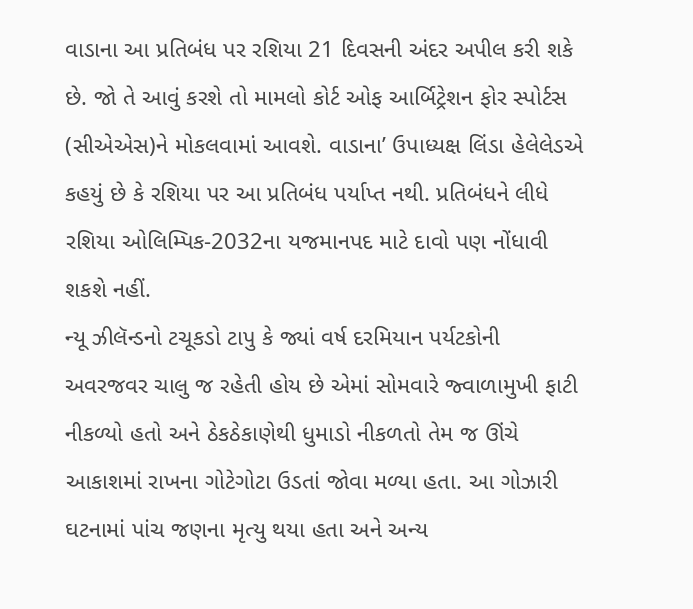વાડાના આ પ્રતિબંધ પર રશિયા 21 દિવસની અંદર અપીલ કરી શકે છે. જો તે આવું કરશે તો મામલો કોર્ટ ઓફ આર્બિટ્રેશન ફોર સ્પોર્ટસ (સીએએસ)ને મોકલવામાં આવશે. વાડાના’ ઉપાધ્યક્ષ લિંડા હેલેલેડએ કહયું છે કે રશિયા પર આ પ્રતિબંધ પર્યાપ્ત નથી. પ્રતિબંધને લીધે રશિયા ઓલિમ્પિક-2032ના યજમાનપદ માટે દાવો પણ નોંધાવી શકશે નહીં.
ન્યૂ ઝીલૅન્ડનો ટચૂકડો ટાપુ કે જ્યાં વર્ષ દરમિયાન પર્યટકોની અવરજવર ચાલુ જ રહેતી હોય છે એમાં સોમવારે જ્વાળામુખી ફાટી નીકળ્યો હતો અને ઠેકઠેકાણેથી ધુમાડો નીકળતો તેમ જ ઊંચે આકાશમાં રાખના ગોટેગોટા ઉડતાં જોવા મળ્યા હતા. આ ગોઝારી ઘટનામાં પાંચ જણના મૃત્યુ થયા હતા અને અન્ય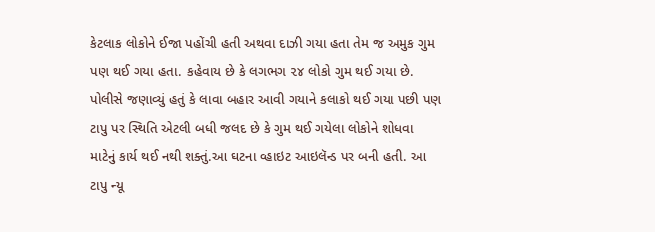કેટલાક લોકોને ઈજા પહોંચી હતી અથવા દાઝી ગયા હતા તેમ જ અમુક ગુમ પણ થઈ ગયા હતા. કહેવાય છે કે લગભગ ૨૪ લોકો ગુમ થઈ ગયા છે. પોલીસે જણાવ્યું હતું કે લાવા બહાર આવી ગયાને કલાકો થઈ ગયા પછી પણ ટાપુ પર સ્થિતિ એટલી બધી જલદ છે કે ગુમ થઈ ગયેલા લોકોને શોધવા માટેનું કાર્ય થઈ નથી શક્તું.આ ઘટના વ્હાઇટ આઇલૅન્ડ પર બની હતી. આ ટાપુ ન્યૂ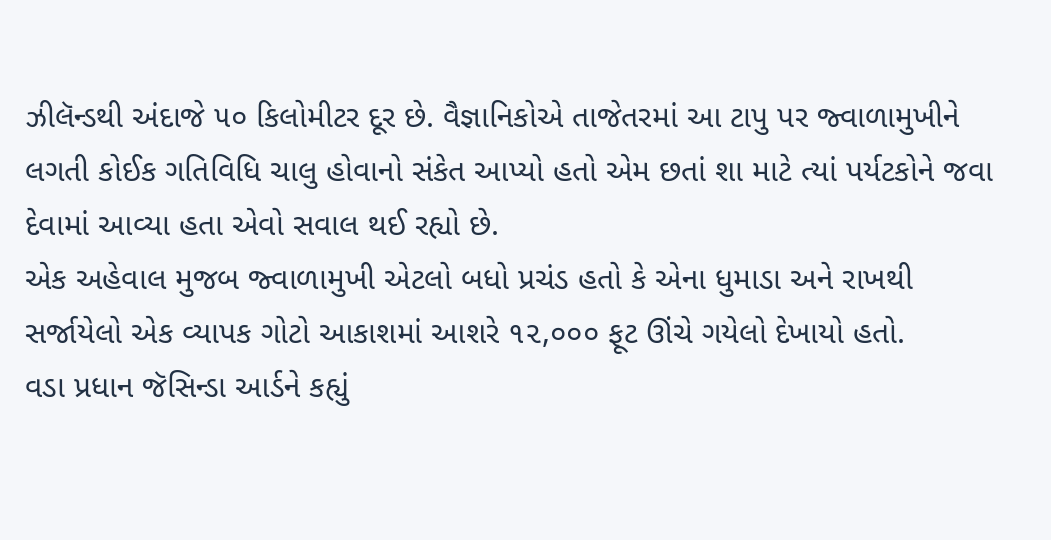ઝીલૅન્ડથી અંદાજે ૫૦ કિલોમીટર દૂર છે. વૈજ્ઞાનિકોએ તાજેતરમાં આ ટાપુ પર જ્વાળામુખીને લગતી કોઈક ગતિવિધિ ચાલુ હોવાનો સંકેત આપ્યો હતો એમ છતાં શા માટે ત્યાં પર્યટકોને જવા દેવામાં આવ્યા હતા એવો સવાલ થઈ રહ્યો છે.
એક અહેવાલ મુજબ જ્વાળામુખી એટલો બધો પ્રચંડ હતો કે એના ધુમાડા અને રાખથી સર્જાયેલો એક વ્યાપક ગોટો આકાશમાં આશરે ૧૨,૦૦૦ ફૂટ ઊંચે ગયેલો દેખાયો હતો.
વડા પ્રધાન જૅસિન્ડા આર્ડને કહ્યું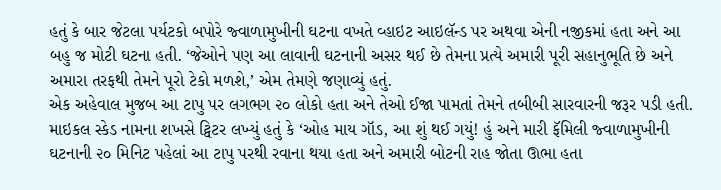હતું કે બાર જેટલા પર્યટકો બપોરે જ્વાળામુખીની ઘટના વખતે વ્હાઇટ આઇલૅન્ડ પર અથવા એની નજીકમાં હતા અને આ બહુ જ મોટી ઘટના હતી. ‘જેઓને પણ આ લાવાની ઘટનાની અસર થઈ છે તેમના પ્રત્યે અમારી પૂરી સહાનુભૂતિ છે અને અમારા તરફથી તેમને પૂરો ટેકો મળશે,’ એમ તેમણે જણાવ્યું હતું.
એક અહેવાલ મુજબ આ ટાપુ પર લગભગ ૨૦ લોકો હતા અને તેઓ ઈજા પામતાં તેમને તબીબી સારવારની જરૂર પડી હતી.
માઇકલ સ્કેડ નામના શખસે ટ્વિટર લખ્યું હતું કે ‘ઓહ માય ગૉડ, આ શું થઈ ગયું! હું અને મારી ફૅમિલી જ્વાળામુખીની ઘટનાની ૨૦ મિનિટ પહેલાં આ ટાપુ પરથી રવાના થયા હતા અને અમારી બોટની રાહ જોતા ઊભા હતા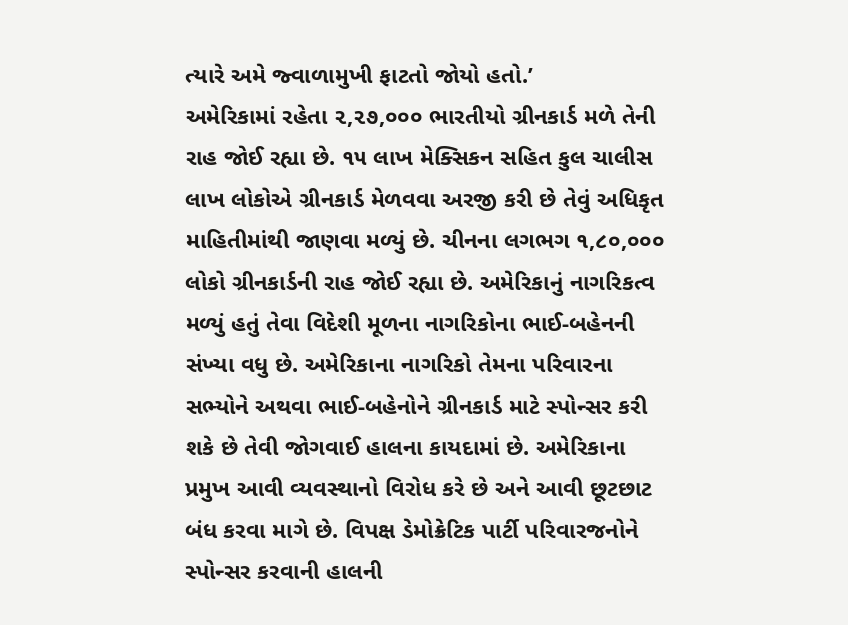ત્યારે અમે જ્વાળામુખી ફાટતો જોયો હતો.’
અમેરિકામાં રહેતા ૨,૨૭,૦૦૦ ભારતીયો ગ્રીનકાર્ડ મળે તેની રાહ જોઈ રહ્યા છે. ૧૫ લાખ મેક્સિકન સહિત કુલ ચાલીસ લાખ લોકોએ ગ્રીનકાર્ડ મેળવવા અરજી કરી છે તેવું અધિકૃત માહિતીમાંથી જાણવા મળ્યું છે. ચીનના લગભગ ૧,૮૦,૦૦૦ લોકો ગ્રીનકાર્ડની રાહ જોઈ રહ્યા છે. અમેરિકાનું નાગરિકત્વ મળ્યું હતું તેવા વિદેશી મૂળના નાગરિકોના ભાઈ-બહેનની સંખ્યા વધુ છે. અમેરિકાના નાગરિકો તેમના પરિવારના સભ્યોને અથવા ભાઈ-બહેનોને ગ્રીનકાર્ડ માટે સ્પોન્સર કરી શકે છે તેવી જોગવાઈ હાલના કાયદામાં છે. અમેરિકાના પ્રમુખ આવી વ્યવસ્થાનો વિરોધ કરે છે અને આવી છૂટછાટ બંધ કરવા માગે છે. વિપક્ષ ડેમોક્રેટિક પાર્ટી પરિવારજનોને સ્પોન્સર કરવાની હાલની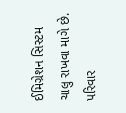ઈમિગ્રેશન સિસ્ટમ ચાલુ રાખવા માગે છે.
પરિવાર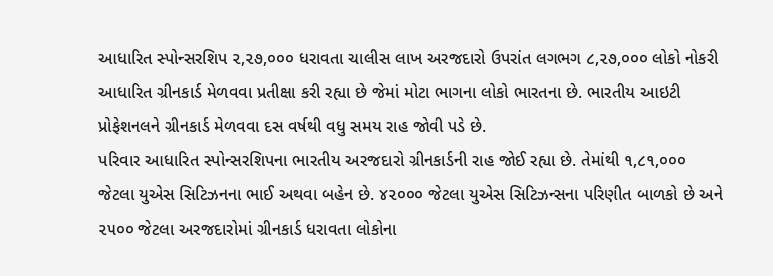આધારિત સ્પોન્સરશિપ ૨,૨૭,૦૦૦ ધરાવતા ચાલીસ લાખ અરજદારો ઉપરાંત લગભગ ૮,૨૭,૦૦૦ લોકો નોકરી આધારિત ગ્રીનકાર્ડ મેળવવા પ્રતીક્ષા કરી રહ્યા છે જેમાં મોટા ભાગના લોકો ભારતના છે. ભારતીય આઇટી પ્રોફેશનલને ગ્રીનકાર્ડ મેળવવા દસ વર્ષથી વધુ સમય રાહ જોવી પડે છે.
પરિવાર આધારિત સ્પોન્સરશિપના ભારતીય અરજદારો ગ્રીનકાર્ડની રાહ જોઈ રહ્યા છે. તેમાંથી ૧,૮૧,૦૦૦ જેટલા યુએસ સિટિઝનના ભાઈ અથવા બહેન છે. ૪૨૦૦૦ જેટલા યુએસ સિટિઝન્સના પરિણીત બાળકો છે અને ૨૫૦૦ જેટલા અરજદારોમાં ગ્રીનકાર્ડ ધરાવતા લોકોના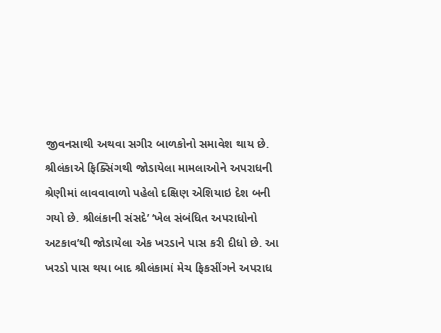જીવનસાથી અથવા સગીર બાળકોનો સમાવેશ થાય છે.
શ્રીલંકાએ ફિક્સિંગથી જોડાયેલા મામલાઓને અપરાધની શ્રેણીમાં લાવવાવાળો પહેલો દક્ષિણ એશિયાઇ દેશ બની ગયો છે. શ્રીલંકાની સંસદે’ ‘ખેલ સંબંધિત અપરાધોનો અટકાવ’થી જોડાયેલા એક ખરડાને પાસ કરી દીધો છે. આ ખરડો પાસ થયા બાદ શ્રીલંકામાં મેચ ફિકસીંગને અપરાધ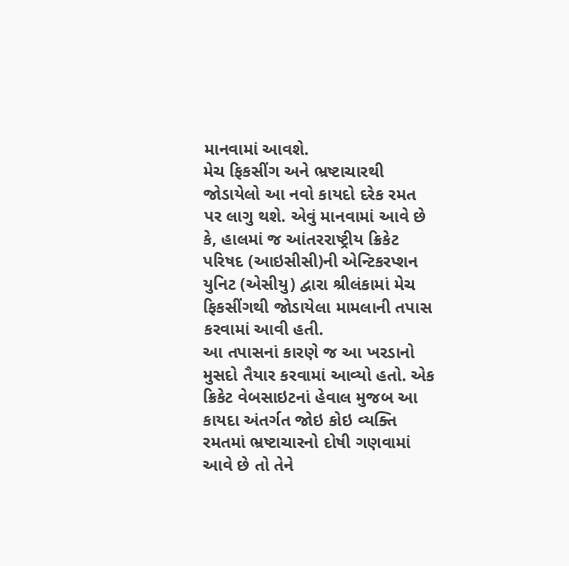માનવામાં આવશે.
મેચ ફિકસીંગ અને ભ્રષ્ટાચારથી જોડાયેલો આ નવો કાયદો દરેક રમત પર લાગુ થશે. એવું માનવામાં આવે છે કે, હાલમાં જ આંતરરાષ્ટ્રીય ક્રિકેટ પરિષદ (આઇસીસી)ની એન્ટિકરપ્શન યુનિટ (એસીયુ) દ્વારા શ્રીલંકામાં મેચ ફિકસીંગથી જોડાયેલા મામલાની તપાસ કરવામાં આવી હતી.
આ તપાસનાં કારણે જ આ ખરડાનો મુસદો તૈયાર કરવામાં આવ્યો હતો. એક ક્રિકેટ વેબસાઇટનાં હેવાલ મુજબ આ કાયદા અંતર્ગત જોઇ કોઇ વ્યક્તિ રમતમાં ભ્રષ્ટાચારનો દોષી ગણવામાં આવે છે તો તેને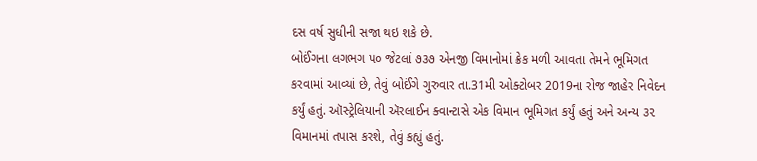દસ વર્ષ સુધીની સજા થઇ શકે છે.
બોઈંગના લગભગ ૫૦ જેટલાં ૭૩૭ એનજી વિમાનોમાં ક્રેક મળી આવતા તેમને ભૂમિગત કરવામાં આવ્યાં છે, તેવું બોઈંગે ગુરુવાર તા.31મી ઓક્ટોબર 2019ના રોજ જાહેર નિવેદન કર્યું હતું. ઑસ્ટ્રેલિયાની ઍરલાઈન ક્વાન્ટાસે એક વિમાન ભૂમિગત કર્યું હતું અને અન્ય ૩૨ વિમાનમાં તપાસ કરશે, તેવું કહ્યું હતું.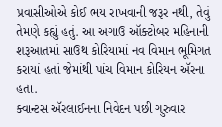પ્રવાસીઓએ કોઈ ભય રાખવાની જરૂર નથી, તેવું તેમણે કહ્યું હતું. આ અગાઉ ઑક્ટોબર મહિનાની શરૂઆતમાં સાઉથ કોરિયામાં નવ વિમાન ભૂમિગત કરાયાં હતાં જેમાંથી પાંચ વિમાન કોરિયન ઍરના હતા.
ક્વાન્ટસ ઍરલાઈનના નિવેદન પછી ગુરુવાર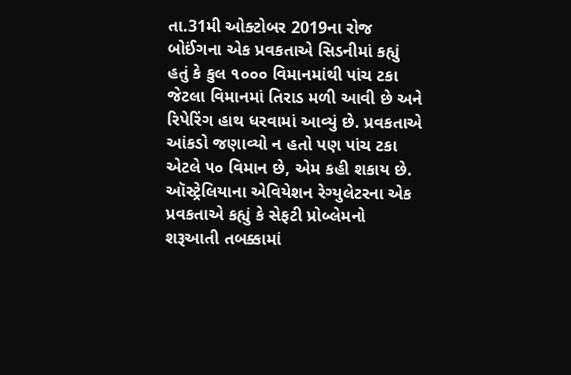તા.31મી ઓક્ટોબર 2019ના રોજ બોઈંગના એક પ્રવકતાએ સિડનીમાં કહ્યું હતું કે કુલ ૧૦૦૦ વિમાનમાંથી પાંચ ટકા જેટલા વિમાનમાં તિરાડ મળી આવી છે અને રિપેરિંગ હાથ ધરવામાં આવ્યું છે. પ્રવકતાએ આંકડો જણાવ્યો ન હતો પણ પાંચ ટકા એટલે ૫૦ વિમાન છે, એમ કહી શકાય છે.
ઑસ્ટ્રેલિયાના એવિયેશન રેગ્યુલેટરના એક પ્રવકતાએ કહ્યું કે સેફટી પ્રોબ્લેમનો શરૂઆતી તબક્કામાં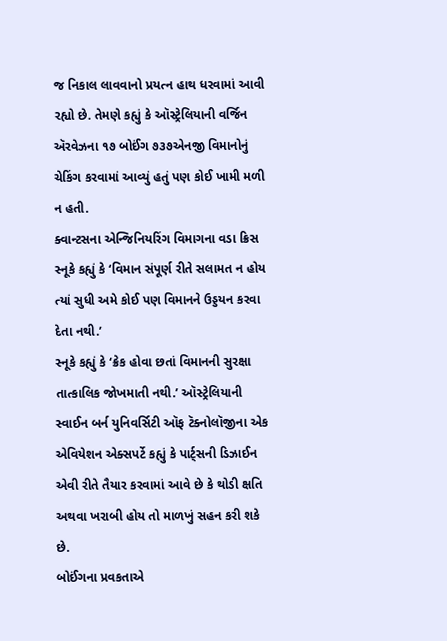જ નિકાલ લાવવાનો પ્રયત્ન હાથ ધરવામાં આવી રહ્યો છે. તેમણે કહ્યું કે ઑસ્ટ્રેલિયાની વર્જિન ઍરવેઝના ૧૭ બોઈંગ ૭૩૭એનજી વિમાનોનું ચેકિંગ કરવામાં આવ્યું હતું પણ કોઈ ખામી મળી ન હતી.
ક્વાન્ટસના એન્જિનિયરિંગ વિમાગના વડા ક્રિસ સ્નૂકે કહ્યું કે ‘વિમાન સંપૂર્ણ રીતે સલામત ન હોય ત્યાં સુધી અમે કોઈ પણ વિમાનને ઉડ્ડયન કરવા દેતા નથી.’
સ્નૂકે કહ્યું કે ‘ક્રેક હોવા છતાં વિમાનની સુરક્ષા તાત્કાલિક જોખમાતી નથી.’ ઑસ્ટ્રેલિયાની સ્વાઈન બર્ન યુનિવર્સિટી ઑફ ટૅક્નોલૉજીના એક એવિયેશન એક્સપર્ટે કહ્યું કે પાર્ટ્સની ડિઝાઈન એવી રીતે તૈયાર કરવામાં આવે છે કે થોડી ક્ષતિ અથવા ખરાબી હોય તો માળખું સહન કરી શકે છે.
બોઈંગના પ્રવકતાએ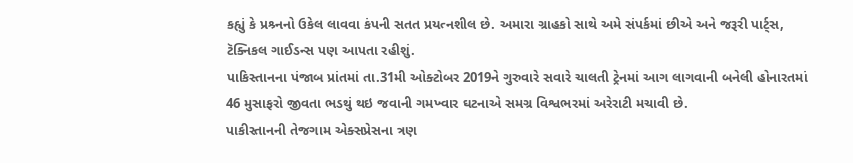કહ્યું કે પ્રશ્ર્નનો ઉકેલ લાવવા કંપની સતત પ્રયત્નશીલ છે. અમારા ગ્રાહકો સાથે અમે સંપર્કમાં છીએ અને જરૂરી પાર્ટ્સ, ટૅક્નિકલ ગાઈડન્સ પણ આપતા રહીશું.
પાકિસ્તાનના પંજાબ પ્રાંતમાં તા.31મી ઓક્ટોબર 2019ને ગુરુવારે સવારે ચાલતી ટ્રેનમાં આગ લાગવાની બનેલી હોનારતમાં 46 મુસાફરો જીવતા ભડથું થઇ જવાની ગમખ્વાર ઘટનાએ સમગ્ર વિશ્વભરમાં અરેરાટી મચાવી છે.
પાકીસ્તાનની તેજગામ એક્સપ્રેસના ત્રણ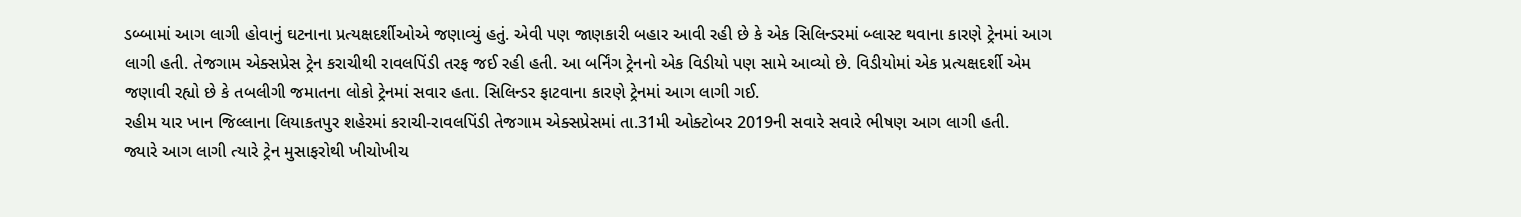ડબ્બામાં આગ લાગી હોવાનું ઘટનાના પ્રત્યક્ષદર્શીઓએ જણાવ્યું હતું. એવી પણ જાણકારી બહાર આવી રહી છે કે એક સિલિન્ડરમાં બ્લાસ્ટ થવાના કારણે ટ્રેનમાં આગ લાગી હતી. તેજગામ એક્સપ્રેસ ટ્રેન કરાચીથી રાવલપિંડી તરફ જઈ રહી હતી. આ બર્નિંગ ટ્રેનનો એક વિડીયો પણ સામે આવ્યો છે. વિડીયોમાં એક પ્રત્યક્ષદર્શી એમ જણાવી રહ્યો છે કે તબલીગી જમાતના લોકો ટ્રેનમાં સવાર હતા. સિલિન્ડર ફાટવાના કારણે ટ્રેનમાં આગ લાગી ગઈ.
રહીમ યાર ખાન જિલ્લાના લિયાકતપુર શહેરમાં કરાચી-રાવલપિંડી તેજગામ એક્સપ્રેસમાં તા.31મી ઓક્ટોબર 2019ની સવારે સવારે ભીષણ આગ લાગી હતી.
જ્યારે આગ લાગી ત્યારે ટ્રેન મુસાફરોથી ખીચોખીચ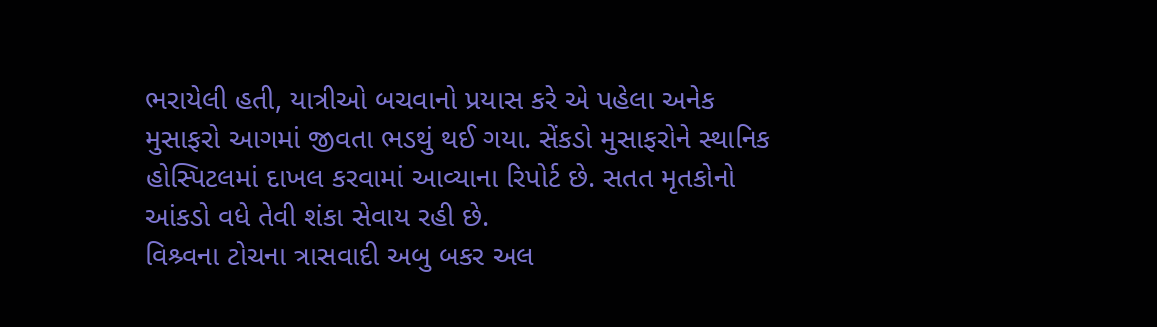ભરાયેલી હતી, યાત્રીઓ બચવાનો પ્રયાસ કરે એ પહેલા અનેક મુસાફરો આગમાં જીવતા ભડથું થઈ ગયા. સેંકડો મુસાફરોને સ્થાનિક હોસ્પિટલમાં દાખલ કરવામાં આવ્યાના રિપોર્ટ છે. સતત મૃતકોનો આંકડો વધે તેવી શંકા સેવાય રહી છે.
વિશ્ર્વના ટોચના ત્રાસવાદી અબુ બકર અલ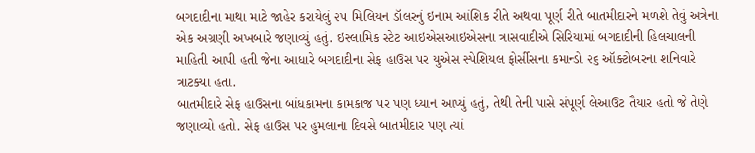બગદાદીના માથા માટે જાહેર કરાયેલું ૨૫ મિલિયન ડૉલરનું ઇનામ આંશિક રીતે અથવા પૂર્ણ રીતે બાતમીદારને મળશે તેવું અત્રેના એક અગ્રણી અખબારે જણાવ્યું હતું. ઇસ્લામિક સ્ટેટ આઇએસઆઇએસના ત્રાસવાદીએ સિરિયામાં બગદાદીની હિલચાલની માહિતી આપી હતી જેના આધારે બગદાદીના સેફ હાઉસ પર યુએસ સ્પેશિયલ ફોર્સીસના કમાન્ડો ૨૬ ઑક્ટોબરના શનિવારે ત્રાટક્યા હતા.
બાતમીદારે સેફ હાઉસના બાંધકામના કામકાજ પર પણ ધ્યાન આપ્યું હતું, તેથી તેની પાસે સંપૂર્ણ લેઆઉટ તૈયાર હતો જે તેણે જણાવ્યો હતો. સેફ હાઉસ પર હુમલાના દિવસે બાતમીદાર પણ ત્યાં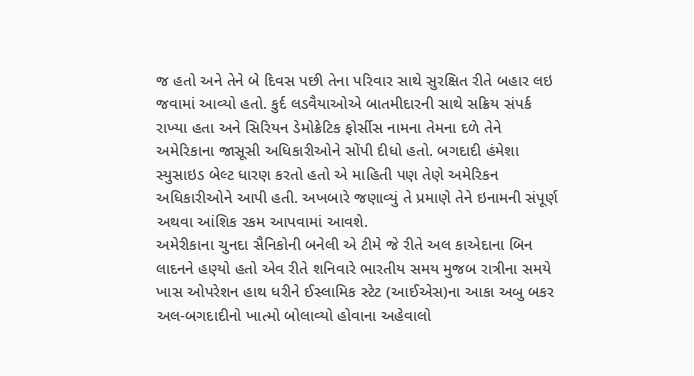જ હતો અને તેને બે દિવસ પછી તેના પરિવાર સાથે સુરક્ષિત રીતે બહાર લઇ જવામાં આવ્યો હતો. કુર્દ લડવૈયાઓએ બાતમીદારની સાથે સક્રિય સંપર્ક રાખ્યા હતા અને સિરિયન ડેમોક્રેટિક ફોર્સીસ નામના તેમના દળે તેને અમેરિકાના જાસૂસી અધિકારીઓને સોંપી દીધો હતો. બગદાદી હંમેશા સ્યુસાઇડ બેલ્ટ ધારણ કરતો હતો એ માહિતી પણ તેણે અમેરિકન અધિકારીઓને આપી હતી. અખબારે જણાવ્યું તે પ્રમાણે તેને ઇનામની સંપૂર્ણ અથવા આંશિક રકમ આપવામાં આવશે.
અમેરીકાના ચુનદા સૈનિકોની બનેલી એ ટીમે જે રીતે અલ કાએદાના બિન લાદનને હણ્યો હતો એવ રીતે શનિવારે ભારતીય સમય મુજબ રાત્રીના સમયે ખાસ ઓપરેશન હાથ ધરીને ઈસ્લામિક સ્ટેટ (આઈએસ)ના આકા અબુ બકર અલ-બગદાદીનો ખાત્મો બોલાવ્યો હોવાના અહેવાલો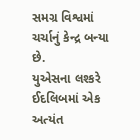સમગ્ર વિશ્વમાં ચર્ચાનું કેન્દ્ર બન્યા છે.
યુએસના લશ્કરે ઈદલિબમાં એક અત્યંત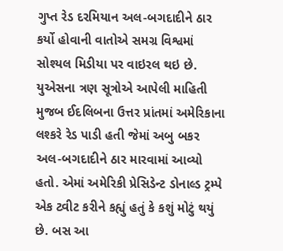ગુપ્ત રેડ દરમિયાન અલ-બગદાદીને ઠાર કર્યો હોવાની વાતોએ સમગ્ર વિશ્વમાં સોશ્યલ મિડીયા પર વાઇરલ થઇ છે. યુએસના ત્રણ સૂત્રોએ આપેલી માહિતી મુજબ ઈદલિબના ઉત્તર પ્રાંતમાં અમેરિકાના લશ્કરે રેડ પાડી હતી જેમાં અબુ બકર અલ-બગદાદીને ઠાર મારવામાં આવ્યો હતો. એમાં અમેરિકી પ્રેસિડેન્ટ ડોનાલ્ડ ટ્રમ્પે એક ટ્વીટ કરીને કહ્યું હતું કે કશું મોટું થયું છે. બસ આ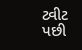ટ્વીટ પછી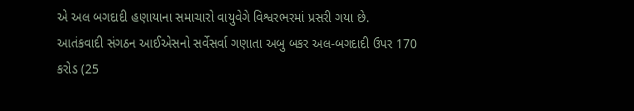એ અલ બગદાદી હણાયાના સમાચારો વાયુવેગે વિશ્વરભરમાં પ્રસરી ગયા છે.
આતંકવાદી સંગઠન આઈએસનો સર્વેસર્વા ગણાતા અબુ બકર અલ-બગદાદી ઉપર 170 કરોડ (25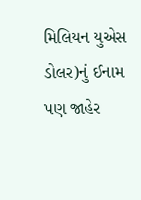મિલિયન યુએસ ડોલર)નું ઈનામ પણ જાહેર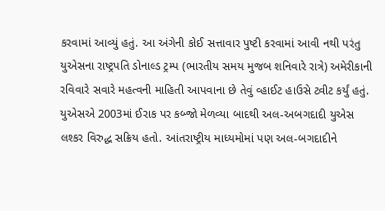કરવામાં આવ્યું હતું. આ અંગેની કોઈ સત્તાવાર પુષ્ટી કરવામાં આવી નથી પરંતુ યુએસના રાષ્ટ્રપતિ ડોનાલ્ડ ટ્રમ્પ (ભારતીય સમય મુજબ શનિવારે રાત્રે) અમેરીકાની રવિવારે સવારે મહત્વની માહિતી આપવાના છે તેવું વ્હાઈટ હાઉસે ટ્વીટ કર્યું હતું.
યુએસએ 2003માં ઈરાક પર કબ્જો મેળવ્યા બાદથી અલ-અબગદાદી યુએસ લશ્કર વિરુદ્ધ સક્રિય હતો. આંતરાષ્ટ્રીય માધ્યમોમાં પણ અલ-બગદાદીને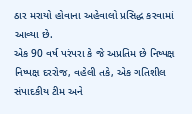ઠાર મરાયો હોવાના અહેવાલો પ્રસિદ્ધ કરવામાં આવ્યા છે.
એક 90 વર્ષ પરંપરા કે જે અપ્રતિમ છે નિષ્પક્ષ નિષ્પક્ષ દરરોજ, વહેલી તકે, એક ગતિશીલ સંપાદકીય ટીમ અને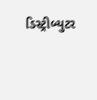ડિસ્ટ્રીબ્યુટર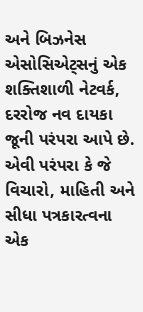અને બિઝનેસ એસોસિએટ્સનું એક શક્તિશાળી નેટવર્ક, દરરોજ નવ દાયકા જૂની પરંપરા આપે છે. એવી પરંપરા કે જે વિચારો, માહિતી અને સીધા પત્રકારત્વના એક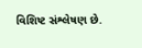વિશિષ્ટ સંશ્લેષણ છે.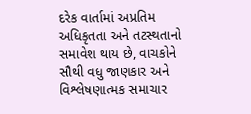દરેક વાર્તામાં અપ્રતિમ અધિકૃતતા અને તટસ્થતાનો સમાવેશ થાય છે, વાચકોને સૌથી વધુ જાણકાર અને વિશ્લેષણાત્મક સમાચાર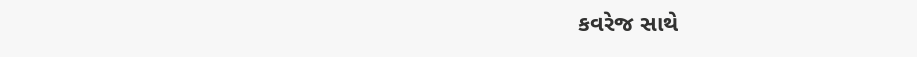કવરેજ સાથે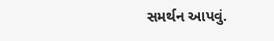સમર્થન આપવું.